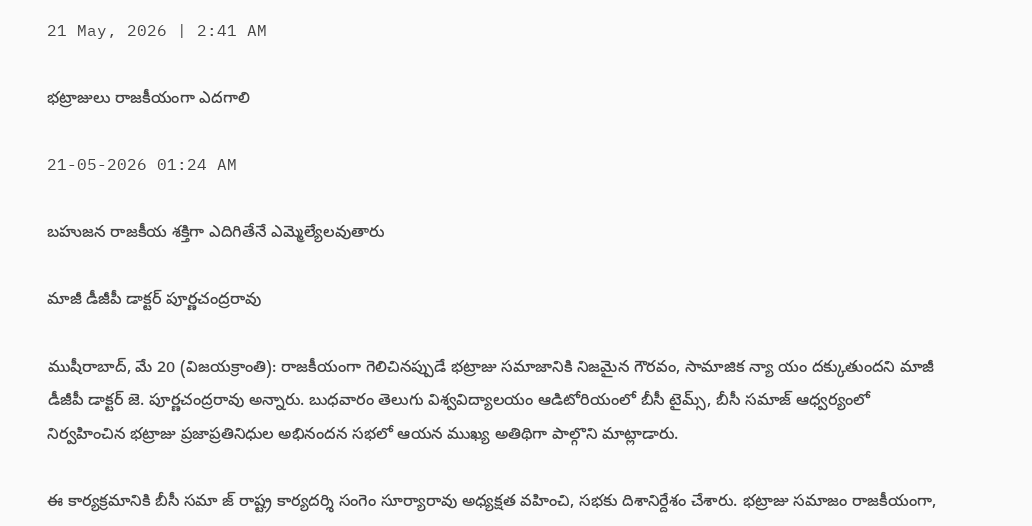21 May, 2026 | 2:41 AM

భట్రాజులు రాజకీయంగా ఎదగాలి

21-05-2026 01:24 AM

బహుజన రాజకీయ శక్తిగా ఎదిగితేనే ఎమ్మెల్యేలవుతారు

మాజీ డీజీపీ డాక్టర్ పూర్ణచంద్రరావు

ముషీరాబాద్, మే 20 (విజయక్రాంతి): రాజకీయంగా గెలిచినప్పుడే భట్రాజు సమాజానికి నిజమైన గౌరవం, సామాజిక న్యా యం దక్కుతుందని మాజీ డీజీపీ డాక్టర్ జె. పూర్ణచంద్రరావు అన్నారు. బుధవారం తెలుగు విశ్వవిద్యాలయం ఆడిటోరియంలో బీసీ టైమ్స్, బీసీ సమాజ్ ఆధ్వర్యంలో నిర్వహించిన భట్రాజు ప్రజాప్రతినిధుల అభినందన సభలో ఆయన ముఖ్య అతిథిగా పాల్గొని మాట్లాడారు.

ఈ కార్యక్రమానికి బీసీ సమా జ్ రాష్ట్ర కార్యదర్శి సంగెం సూర్యారావు అధ్యక్షత వహించి, సభకు దిశానిర్దేశం చేశారు. భట్రాజు సమాజం రాజకీయంగా,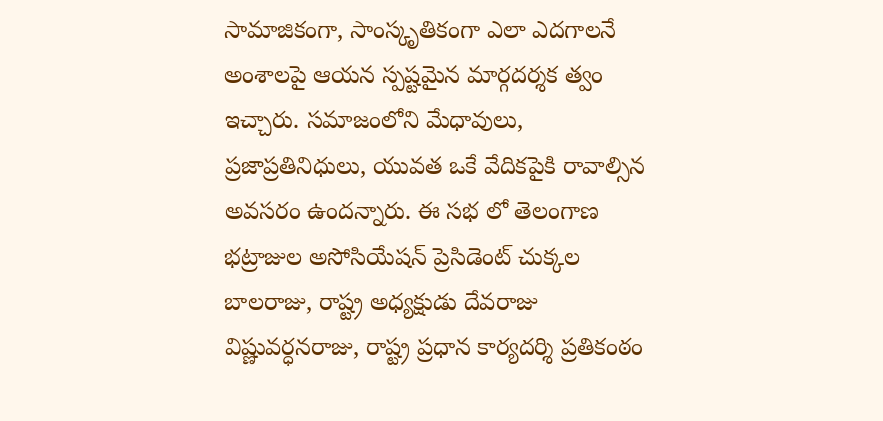సామాజికంగా, సాంస్కృతికంగా ఎలా ఎదగాలనే అంశాలపై ఆయన స్పష్టమైన మార్గదర్శక త్వం ఇచ్చారు. సమాజంలోని మేధావులు, ప్రజాప్రతినిధులు, యువత ఒకే వేదికపైకి రావాల్సిన అవసరం ఉందన్నారు. ఈ సభ లో తెలంగాణ భట్రాజుల అసోసియేషన్ ప్రెసిడెంట్ చుక్కల బాలరాజు, రాష్ట్ర అధ్యక్షుడు దేవరాజు విష్ణువర్ధనరాజు, రాష్ట్ర ప్రధాన కార్యదర్శి ప్రతికంఠం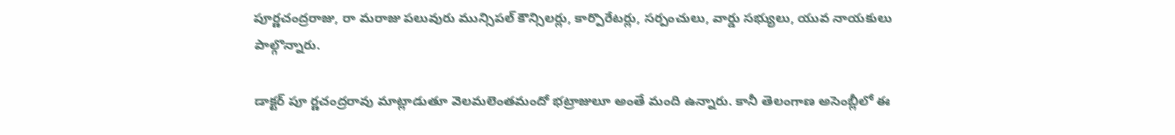పూర్ణచంద్రరాజు, రా మరాజు పలువురు మున్సిపల్ కౌన్సిలర్లు, కార్పొరేటర్లు, సర్పంచులు, వార్డు సభ్యులు, యువ నాయకులు పాల్గొన్నారు.

డాక్టర్ పూ ర్ణచంద్రరావు మాట్లాడుతూ వెలమలెంతమందో భట్రాజులూ అంతే మంది ఉన్నారు. కానీ తెలంగాణ అసెంబ్లీలో ఈ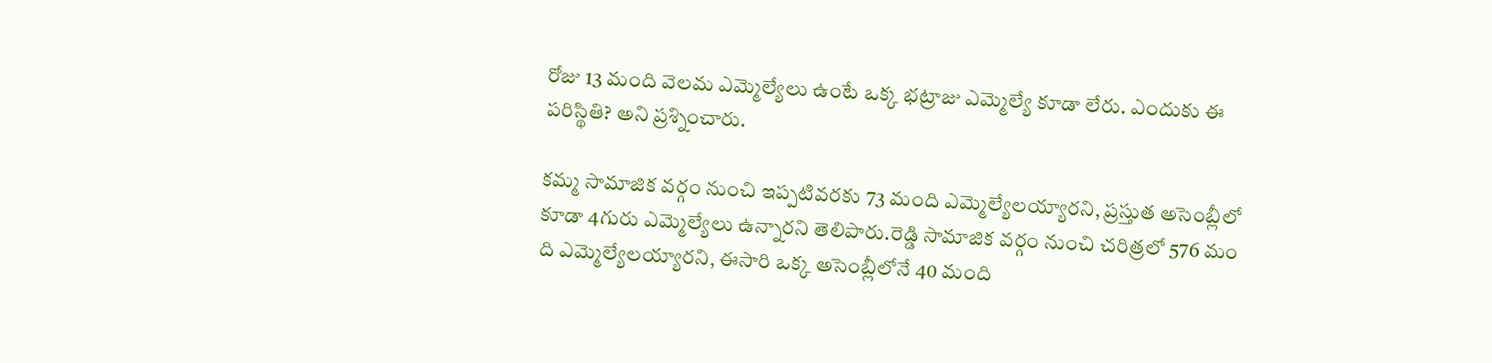రోజు 13 మంది వెలమ ఎమ్మెల్యేలు ఉంటే ఒక్క భట్రాజు ఎమ్మెల్యే కూడా లేరు. ఎందుకు ఈ పరిస్థితి? అని ప్రశ్నించారు.

కమ్మ సామాజిక వర్గం నుంచి ఇప్పటివరకు 73 మంది ఎమ్మెల్యేలయ్యారని, ప్రస్తుత అసెంబ్లీలో కూడా 4గురు ఎమ్మెల్యేలు ఉన్నారని తెలిపారు.రెడ్డి సామాజిక వర్గం నుంచి చరిత్రలో 576 మం ది ఎమ్మెల్యేలయ్యారని, ఈసారి ఒక్క అసెంబ్లీలోనే 40 మంది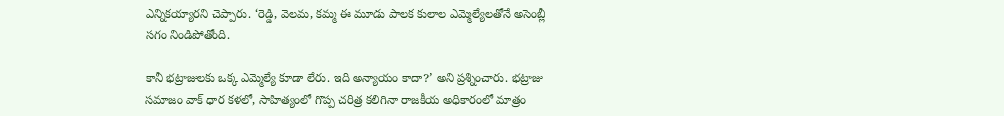ఎన్నికయ్యారని చెప్పారు. ‘రెడ్డి, వెలమ, కమ్మ ఈ మూడు పాలక కులాల ఎమ్మెల్యేలతోనే అసెంబ్లీ సగం నిండిపోతోంది.

కానీ భట్రాజులకు ఒక్క ఎమ్మెల్యే కూడా లేరు. ఇది అన్యాయం కాదా?’ అని ప్రశ్నించారు. భట్రాజు సమాజం వాక్ ధార కళలో, సాహిత్యంలో గొప్ప చరిత్ర కలిగినా రాజకీయ అధికారంలో మాత్రం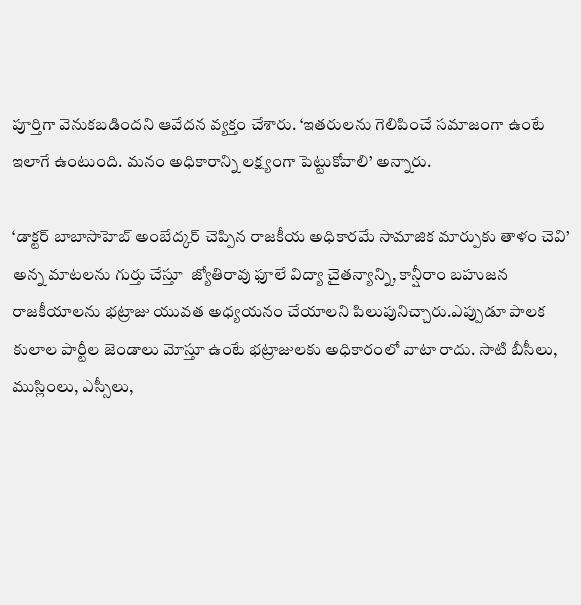పూర్తిగా వెనుకబడిందని ఆవేదన వ్యక్తం చేశారు. ‘ఇతరులను గెలిపించే సమాజంగా ఉంటే ఇలాగే ఉంటుంది. మనం అధికారాన్ని లక్ష్యంగా పెట్టుకోవాలి’ అన్నారు.

‘డాక్టర్ బాబాసాహెబ్ అంబేద్కర్ చెప్పిన రాజకీయ అధికారమే సామాజిక మార్పుకు తాళం చెవి’ అన్న మాటలను గుర్తు చేస్తూ  జ్యోతిరావు ఫూలే విద్యా చైతన్యాన్ని, కాన్షీరాం బహుజన రాజకీయాలను భట్రాజు యువత అధ్యయనం చేయాలని పిలుపునిచ్చారు.ఎప్పుడూ పాలక కులాల పార్టీల జెండాలు మోస్తూ ఉంటే భట్రాజులకు అధికారంలో వాటా రాదు. సాటి బీసీలు, ముస్లింలు, ఎస్సీలు,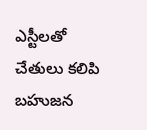ఎస్టీలతో చేతులు కలిపి బహుజన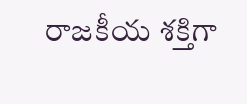రాజకీయ శక్తిగా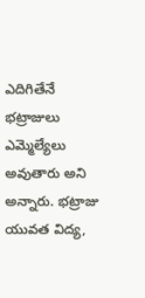ఎదిగితేనే భట్రాజులు ఎమ్మెల్యేలు అవుతారు అని అన్నారు. భట్రాజు యువత విద్య,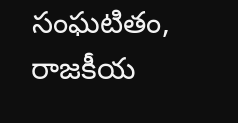సంఘటితం, రాజకీయ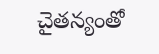చైతన్యంతో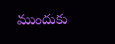ముందుకు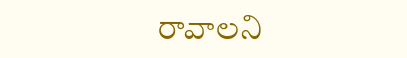రావాలని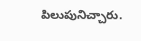పిలుపునిచ్చారు.